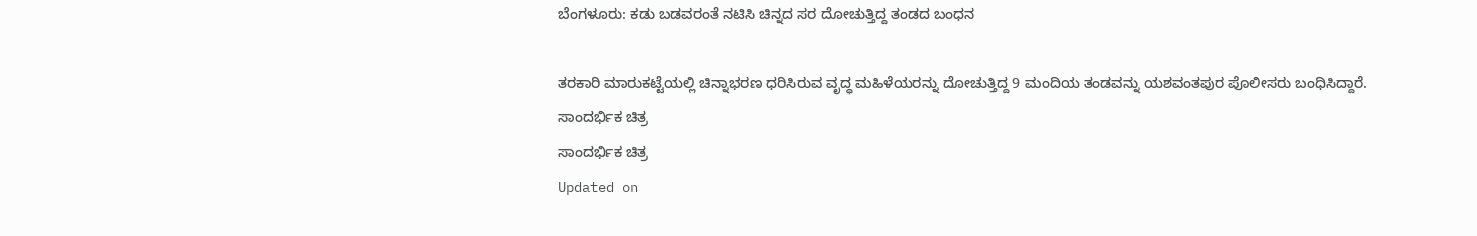ಬೆಂಗಳೂರು: ಕಡು ಬಡವರಂತೆ ನಟಿಸಿ ಚಿನ್ನದ ಸರ ದೋಚುತ್ತಿದ್ದ ತಂಡದ ಬಂಧನ

ತರಕಾರಿ ಮಾರುಕಟ್ಟೆಯಲ್ಲಿ ಚಿನ್ನಾಭರಣ ಧರಿಸಿರುವ ವೃದ್ಧ ಮಹಿಳೆಯರನ್ನು ದೋಚುತ್ತಿದ್ದ 9 ಮಂದಿಯ ತಂಡವನ್ನು ಯಶವಂತಪುರ ಪೊಲೀಸರು ಬಂಧಿಸಿದ್ದಾರೆ.
ಸಾಂದರ್ಭಿಕ ಚಿತ್ರ
ಸಾಂದರ್ಭಿಕ ಚಿತ್ರ
Updated on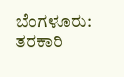ಬೆಂಗಳೂರು: ತರಕಾರಿ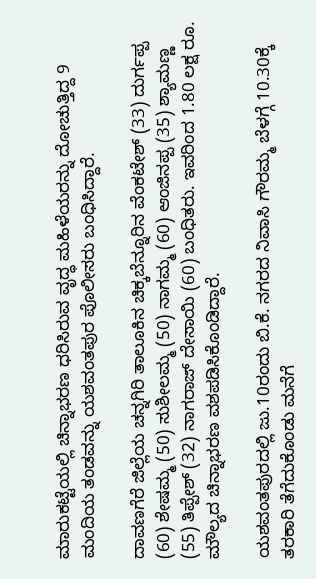ಮಾರುಕಟ್ಟೆಯಲ್ಲಿ ಚಿನ್ನಾಭರಣ ಧರಿಸಿರುವ ವೃದ್ಧ ಮಹಿಳೆಯರನ್ನು ದೋಚುತ್ತಿದ್ದ 9 ಮಂದಿಯ ತಂಡವನ್ನು ಯಶವಂತಪುರ ಪೊಲೀಸರು ಬಂಧಿಸಿದ್ದಾರೆ.

ದಾವಣಗೆರೆ ಜಿಲ್ಲೆಯ ಚನ್ನಗಿರಿ ತಾಲೂಕಿನ ಚಿಕ್ಕಬೆನ್ನೂರಿನ ವೆಂಕಟೇಶ್ (33) ದುರ್ಗಪ್ಪ (60) ಶೇಷಮ್ಮ (50) ಸುಶೀಲಮ್ಮ (50) ನಾಗಮ್ಮ (60) ಆಂಜಿನಪ್ಪ (35) ಶ್ಯಾಮಣ್ಣ (55) ತಿಪ್ಪೇಶ್ (32) ನಾಗರಾಜ್ ದೇಸಾಯಿ (60) ಬಂಧಿತರು. ಇವರಿಂದ 1.80 ಲಕ್ಷ ರೂ. ಮೌಲ್ಯದ ಚಿನ್ನಾಭರಣ ವಶಪಡಿಸಿಕೊಂಡಿದ್ದಾರೆ.

ಯಶವಂತಪುರದಲ್ಲಿ ಜು.10ರಂದು ಬಿ.ಕೆ. ನಗರದ ನಿವಾಸಿ ಗೌರಮ್ಮ ಬೆಳಗ್ಗೆ 10.30ಕ್ಕೆ ತರಕಾರಿ ತೆಗೆದುಕೊಂಡು ಮನೆಗೆ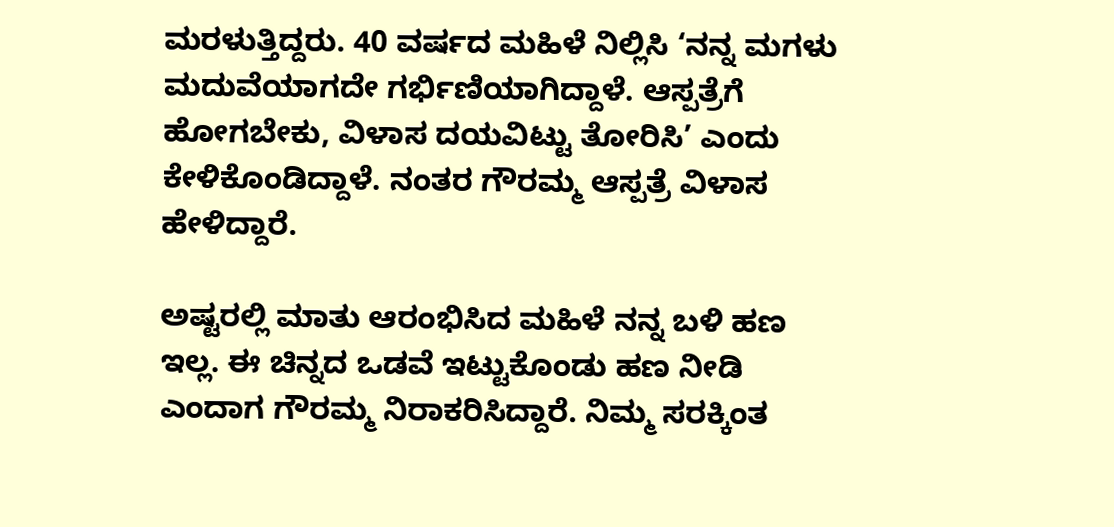ಮರಳುತ್ತಿದ್ದರು. 40 ವರ್ಷದ ಮಹಿಳೆ ನಿಲ್ಲಿಸಿ ‘ನನ್ನ ಮಗಳು ಮದುವೆಯಾಗದೇ ಗರ್ಭಿಣಿಯಾಗಿದ್ದಾಳೆ. ಆಸ್ಪತ್ರೆಗೆ ಹೋಗಬೇಕು, ವಿಳಾಸ ದಯವಿಟ್ಟು ತೋರಿಸಿ’ ಎಂದು ಕೇಳಿಕೊಂಡಿದ್ದಾಳೆ. ನಂತರ ಗೌರಮ್ಮ ಆಸ್ಪತ್ರೆ ವಿಳಾಸ ಹೇಳಿದ್ದಾರೆ.

ಅಷ್ಟರಲ್ಲಿ ಮಾತು ಆರಂಭಿಸಿದ ಮಹಿಳೆ ನನ್ನ ಬಳಿ ಹಣ ಇಲ್ಲ. ಈ ಚಿನ್ನದ ಒಡವೆ ಇಟ್ಟುಕೊಂಡು ಹಣ ನೀಡಿ ಎಂದಾಗ ಗೌರಮ್ಮ ನಿರಾಕರಿಸಿದ್ದಾರೆ. ನಿಮ್ಮ ಸರಕ್ಕಿಂತ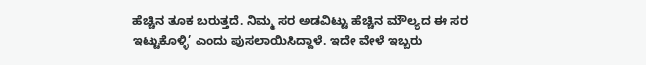ಹೆಚ್ಚಿನ ತೂಕ ಬರುತ್ತದೆ. ನಿಮ್ಮ ಸರ ಅಡವಿಟ್ಟು ಹೆಚ್ಚಿನ ಮೌಲ್ಯದ ಈ ಸರ ಇಟ್ಟುಕೊಳ್ಳಿ’ ಎಂದು ಪುಸಲಾಯಿಸಿದ್ದಾಳೆ. ಇದೇ ವೇಳೆ ಇಬ್ಬರು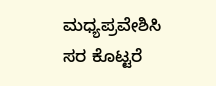ಮಧ್ಯಪ್ರವೇಶಿಸಿ ಸರ ಕೊಟ್ಟರೆ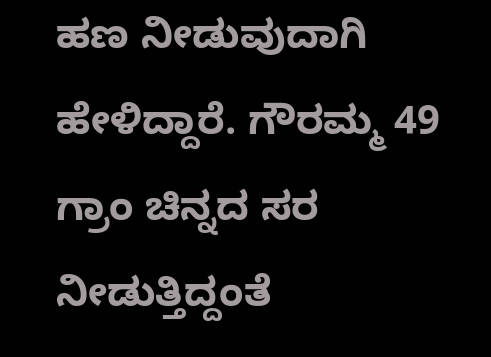ಹಣ ನೀಡುವುದಾಗಿ ಹೇಳಿದ್ದಾರೆ. ಗೌರಮ್ಮ 49 ಗ್ರಾಂ ಚಿನ್ನದ ಸರ ನೀಡುತ್ತಿದ್ದಂತೆ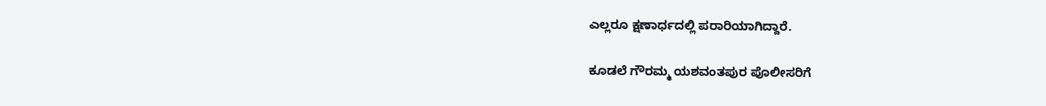ಎಲ್ಲರೂ ಕ್ಷಣಾರ್ಧದಲ್ಲಿ ಪರಾರಿಯಾಗಿದ್ದಾರೆ.

ಕೂಡಲೆ ಗೌರಮ್ಮ ಯಶವಂತಪುರ ಪೊಲೀಸರಿಗೆ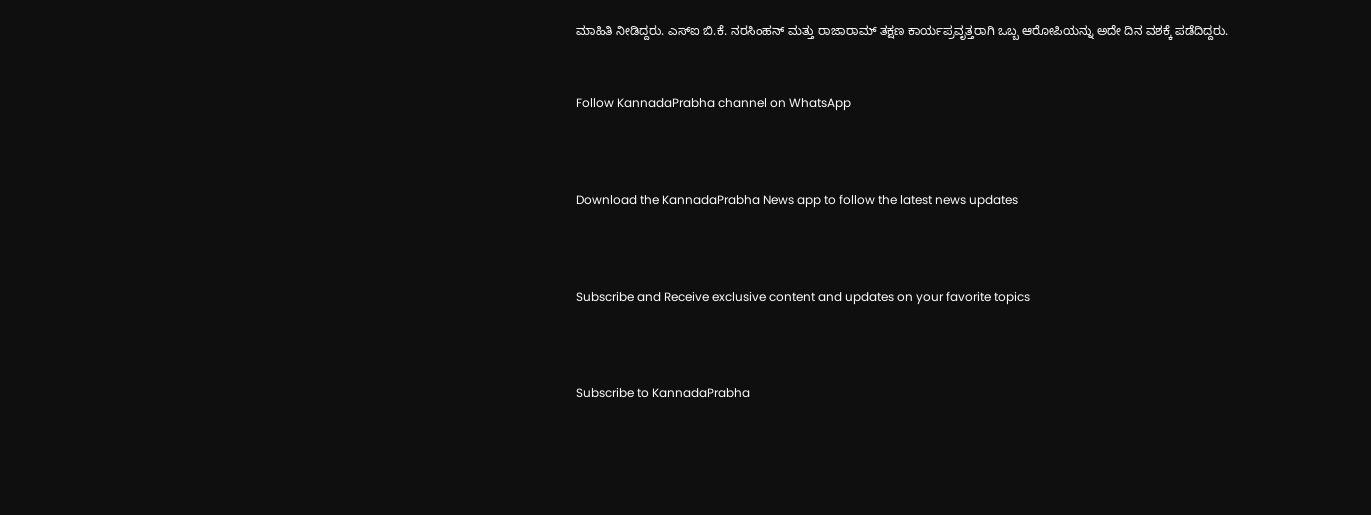ಮಾಹಿತಿ ನೀಡಿದ್ದರು. ಎಸ್ಐ ಬಿ.ಕೆ. ನರಸಿಂಹನ್ ಮತ್ತು ರಾಜಾರಾಮ್ ತಕ್ಷಣ ಕಾರ್ಯಪ್ರವೃತ್ತರಾಗಿ ಒಬ್ಬ ಆರೋಪಿಯನ್ನು ಅದೇ ದಿನ ವಶಕ್ಕೆ ಪಡೆದಿದ್ದರು.


Follow KannadaPrabha channel on WhatsApp



Download the KannadaPrabha News app to follow the latest news updates



Subscribe and Receive exclusive content and updates on your favorite topics



Subscribe to KannadaPrabha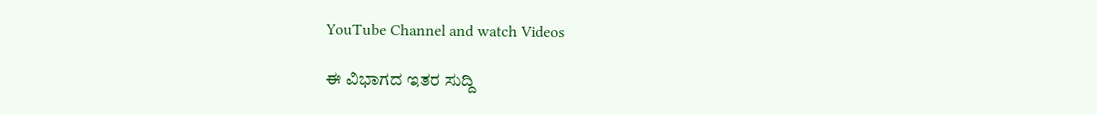YouTube Channel and watch Videos

ಈ ವಿಭಾಗದ ಇತರ ಸುದ್ದಿ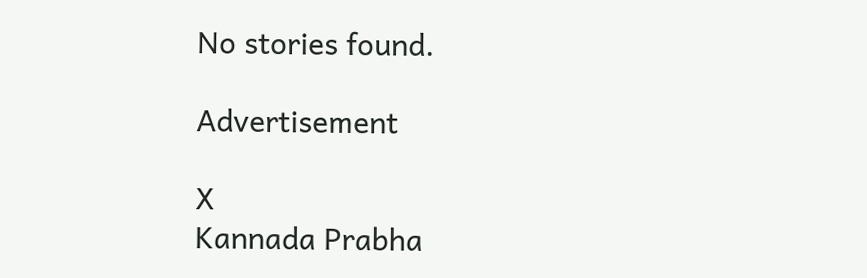No stories found.

Advertisement

X
Kannada Prabha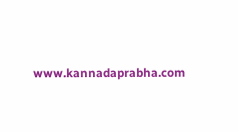www.kannadaprabha.com